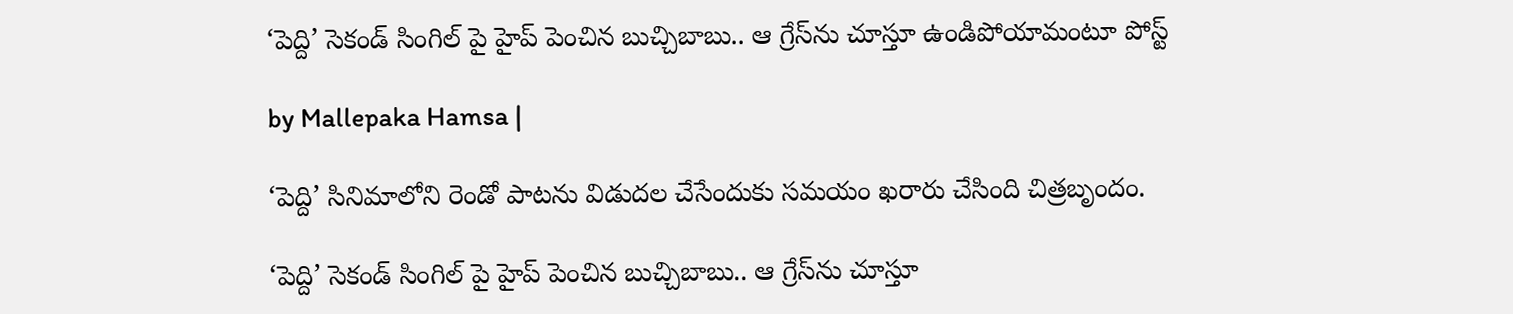‘పెద్ది’ సెకండ్ సింగిల్ ‌పై హైప్ పెంచిన బుచ్చిబాబు.. ఆ గ్రేస్‌ను చూస్తూ ఉండిపోయామంటూ పోస్ట్

by Mallepaka Hamsa |

‘పెద్ది’ సినిమాలోని రెండో పాటను విడుదల చేసేందుకు సమయం ఖరారు చేసింది చిత్రబృందం.

‘పెద్ది’ సెకండ్ సింగిల్ ‌పై హైప్ పెంచిన బుచ్చిబాబు.. ఆ గ్రేస్‌ను చూస్తూ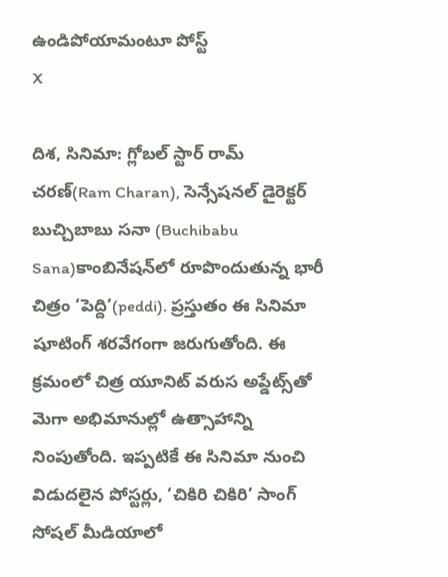ఉండిపోయామంటూ పోస్ట్
X

దిశ, సినిమా: గ్లోబల్ స్టార్ రామ్ చరణ్(Ram Charan), సెన్సేషనల్ డైరెక్టర్ బుచ్చిబాబు సనా (Buchibabu Sana)కాంబినేషన్‌లో రూపొందుతున్న భారీ చిత్రం ‘పెద్ది’(peddi). ప్రస్తుతం ఈ సినిమా షూటింగ్ శరవేగంగా జరుగుతోంది. ఈ క్రమంలో చిత్ర యూనిట్ వరుస అప్డేట్స్‌తో మెగా అభిమానుల్లో ఉత్సాహాన్ని నింపుతోంది. ఇప్పటికే ఈ సినిమా నుంచి విడుదలైన పోస్టర్లు, ‘చికిరి చికిరి’ సాంగ్ సోషల్ మీడియాలో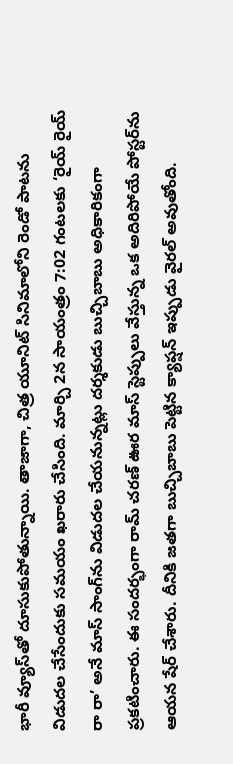భారీ వ్యూస్‌తో దూసుకుపోతున్నాయి. తాజాగా, చిత్ర యూనిట్ సినిమాలోని రెండో పాటను విడుదల చేసేందుకు సమయం ఖరారు చేసింది. మార్చి 2న సాయంత్రం 7:02 గంటలకు ‘రైయ్ రైయ్ రా రా’ అనే మాస్ సాంగ్‌ను విడుదల చేయనున్నట్లు దర్శకుడు బుచ్చిబాబు అధికారికంగా ప్రకటించారు. ఈ సందర్భంగా రామ్ చరణ్ ఊర మాస్ స్టెప్పులు వేస్తున్న ఒక అదిరిపోయే పోస్టర్‌ను ఆయన షేర్ చేశారు. దీనికి జతగా బుచ్చిబాబు పెట్టిన క్యాప్షన్ ఇప్పుడు వైరల్ అవుతోంది.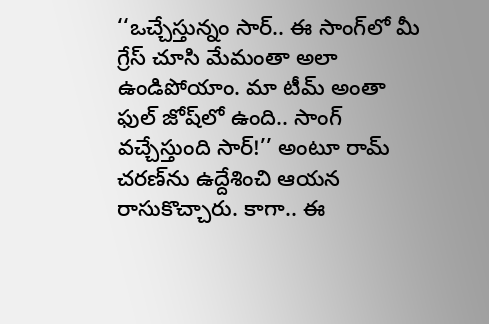‘‘ఒచ్చేస్తున్నం సార్.. ఈ సాంగ్‌లో మీ గ్రేస్ చూసి మేమంతా అలా ఉండిపోయాం. మా టీమ్ అంతా ఫుల్ జోష్‌లో ఉంది.. సాంగ్ వచ్చేస్తుంది సార్!’’ అంటూ రామ్ చరణ్‌ను ఉద్దేశించి ఆయన రాసుకొచ్చారు. కాగా.. ఈ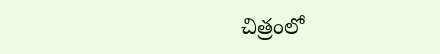చిత్రంలో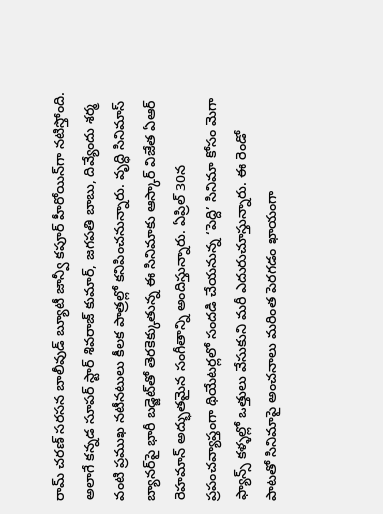రామ్ చరణ్ సరసన బాలీవుడ్ బ్యూటీ జాన్వీ కపూర్ హీరోయిన్‌గా నటిస్తోంది. అలాగే కన్నడ సూపర్ స్టార్ శివరాజ్ కుమార్, జగపతి బాబు, దివ్యేందు శర్మ వంటి ప్రముఖ నటీనటులు కీలక పాత్రల్లో కనిపించనున్నారు. వృద్ధి సినిమాస్ బ్యానర్‌పై భారీ బడ్జెట్‌తో తెరకెక్కుతున్న ఈ సినిమాకు ఆస్కార్ విజేత ఏఆర్ రెహమాన్ అద్భుతమైన సంగీతాన్ని అందిస్తున్నారు. ఏప్రిల్ 30న ప్రపంచవ్యాప్తంగా థియేటర్లలో సందడి చేయనున్న ‘పెద్ది’ సినిమా కోసం మెగా ఫ్యాన్స్ కళ్ళల్లో ఒత్తులు వేసుకుని మరీ ఎదురుచూస్తున్నారు. ఈ రెండో పాటతో సినిమాపై అంచనాలు మరింత పెరగడం ఖాయంగా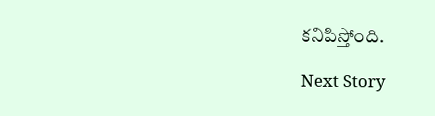కనిపిస్తోంది.

Next Story